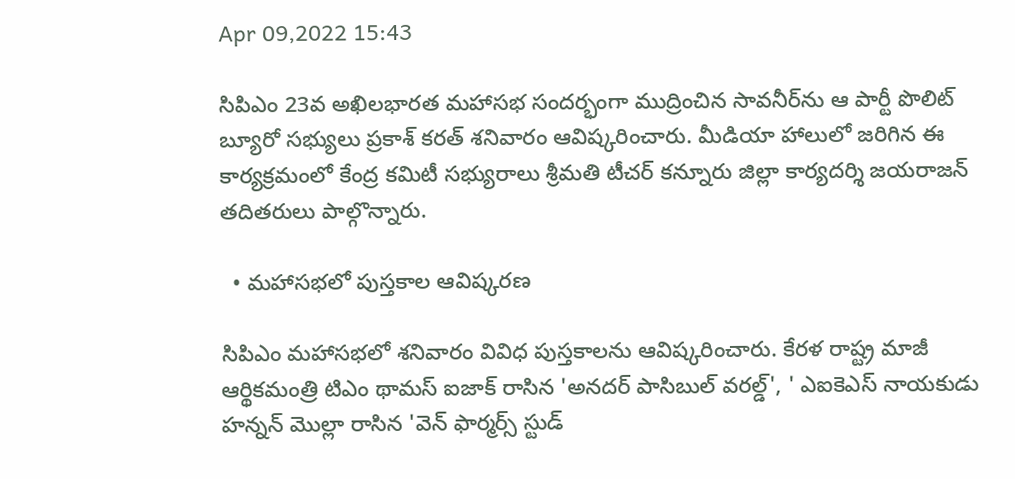Apr 09,2022 15:43

సిపిఎం 23వ అఖిలభారత మహాసభ సందర్భంగా ముద్రించిన సావనీర్‌ను ఆ పార్టీ పొలిట్‌ బ్యూరో సభ్యులు ప్రకాశ్‌ కరత్‌ శనివారం ఆవిష్కరించారు. మీడియా హాలులో జరిగిన ఈ కార్యక్రమంలో కేంద్ర కమిటీ సభ్యురాలు శ్రీమతి టీచర్‌ కన్నూరు జిల్లా కార్యదర్శి జయరాజన్‌ తదితరులు పాల్గొన్నారు.

  • మహాసభలో పుస్తకాల ఆవిష్కరణ

సిపిఎం మహాసభలో శనివారం వివిధ పుస్తకాలను ఆవిష్కరించారు. కేరళ రాష్ట్ర మాజీ ఆర్థికమంత్రి టిఎం థామస్‌ ఐజాక్‌ రాసిన 'అనదర్‌ పాసిబుల్‌ వరల్డ్‌', ' ఎఐకెఎస్‌ నాయకుడు హన్నన్‌ మొల్లా రాసిన 'వెన్‌ ఫార్మర్స్‌ స్టుడ్‌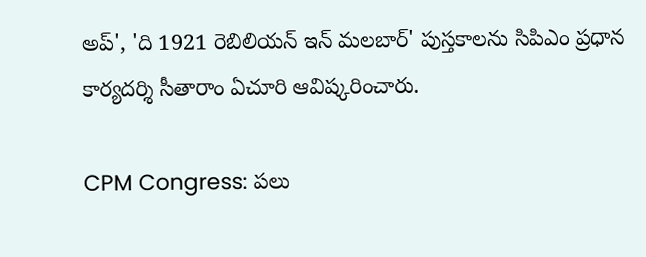అప్‌', 'ది 1921 రెబిలియన్‌ ఇన్‌ మలబార్‌' పుస్తకాలను సిపిఎం ప్రధాన కార్యదర్శి సీతారాం ఏచూరి ఆవిష్కరించారు.

CPM Congress: పలు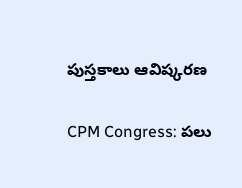పుస్తకాలు ఆవిష్కరణ

CPM Congress: పలు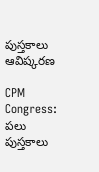పుస్తకాలు ఆవిష్కరణ

CPM Congress: పలు పుస్తకాలు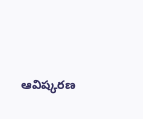ఆవిష్కరణ